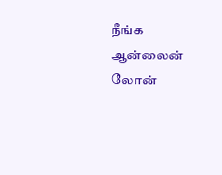நீங்க ஆன்லைன் லோன்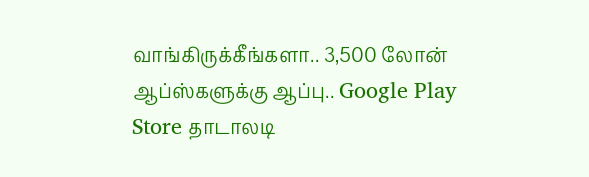வாங்கிருக்கீங்களா.. 3,500 லோன் ஆப்ஸ்களுக்கு ஆப்பு.. Google Play Store தாடாலடி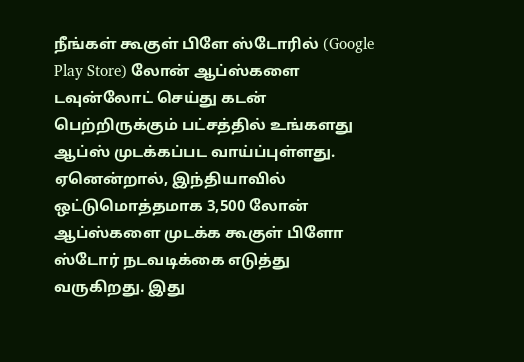நீங்கள் கூகுள் பிளே ஸ்டோரில் (Google Play Store) லோன் ஆப்ஸ்களை டவுன்லோட் செய்து கடன் பெற்றிருக்கும் பட்சத்தில் உங்களது ஆப்ஸ் முடக்கப்பட வாய்ப்புள்ளது. ஏனென்றால், இந்தியாவில் ஒட்டுமொத்தமாக 3,500 லோன் ஆப்ஸ்களை முடக்க கூகுள் பிளோ ஸ்டோர் நடவடிக்கை எடுத்து வருகிறது. இது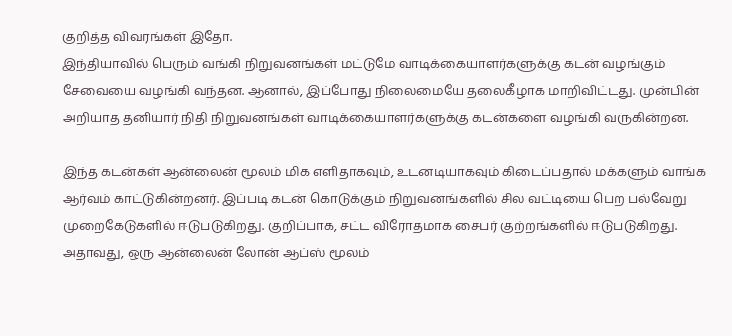குறித்த விவரங்கள் இதோ.
இந்தியாவில் பெரும் வங்கி நிறுவனங்கள் மட்டுமே வாடிக்கையாளர்களுக்கு கடன் வழங்கும் சேவையை வழங்கி வந்தன. ஆனால், இப்போது நிலைமையே தலைகீழாக மாறிவிட்டது. முன்பின் அறியாத தனியார் நிதி நிறுவனங்கள் வாடிக்கையாளர்களுக்கு கடன்களை வழங்கி வருகின்றன.

இந்த கடன்கள் ஆன்லைன் மூலம் மிக எளிதாகவும், உடனடியாகவும் கிடைப்பதால் மக்களும் வாங்க ஆர்வம் காட்டுகின்றனர். இப்படி கடன் கொடுக்கும் நிறுவனங்களில் சில வட்டியை பெற பல்வேறு முறைகேடுகளில் ஈடுபடுகிறது. குறிப்பாக, சட்ட விரோதமாக சைபர் குற்றங்களில் ஈடுபடுகிறது. அதாவது, ஒரு ஆன்லைன் லோன் ஆப்ஸ் மூலம்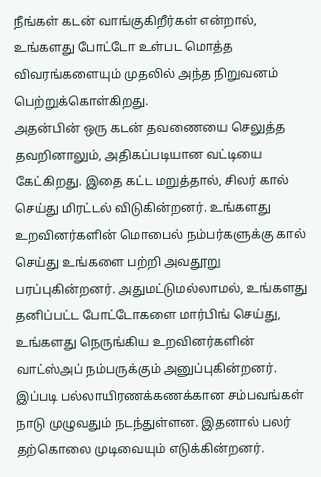நீங்கள் கடன் வாங்குகிறீர்கள் என்றால், உங்களது போட்டோ உள்பட மொத்த விவரங்களையும் முதலில் அந்த நிறுவனம் பெற்றுக்கொள்கிறது.
அதன்பின் ஒரு கடன் தவணையை செலுத்த தவறினாலும், அதிகப்படியான வட்டியை கேட்கிறது. இதை கட்ட மறுத்தால், சிலர் கால் செய்து மிரட்டல் விடுகின்றனர். உங்களது உறவினர்களின் மொபைல் நம்பர்களுக்கு கால் செய்து உங்களை பற்றி அவதூறு பரப்புகின்றனர். அதுமட்டுமல்லாமல், உங்களது தனிப்பட்ட போட்டோகளை மார்பிங் செய்து, உங்களது நெருங்கிய உறவினர்களின் வாட்ஸ்அப் நம்பருக்கும் அனுப்புகின்றனர்.
இப்படி பல்லாயிரணக்கணக்கான சம்பவங்கள் நாடு முழுவதும் நடந்துள்ளன. இதனால் பலர் தற்கொலை முடிவையும் எடுக்கின்றனர்.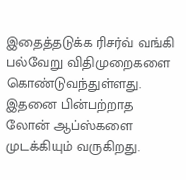இதைத்தடுக்க ரிசர்வ் வங்கி பல்வேறு விதிமுறைகளை கொண்டுவந்துள்ளது. இதனை பின்பற்றாத லோன் ஆப்ஸ்களை முடக்கியும் வருகிறது.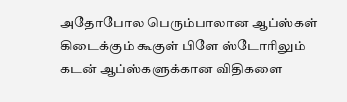அதோபோல பெரும்பாலான ஆப்ஸ்கள் கிடைக்கும் கூகுள் பிளே ஸ்டோரிலும் கடன் ஆப்ஸ்களுக்கான விதிகளை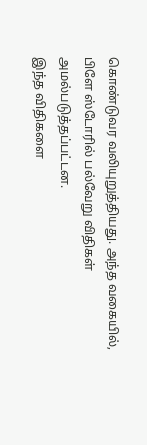கொண்டுவர வலியுறுத்தியது. அந்த வகையில், பிளே ஸ்டோரில் பல்வேறு விதிகள் அமல்படுத்தப்பட்டன.
இந்த விதிகளை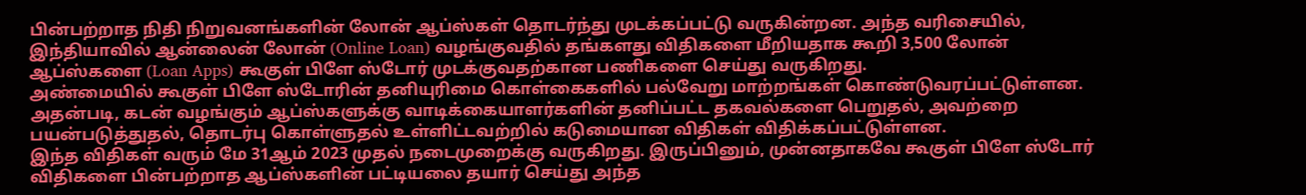பின்பற்றாத நிதி நிறுவனங்களின் லோன் ஆப்ஸ்கள் தொடர்ந்து முடக்கப்பட்டு வருகின்றன. அந்த வரிசையில், இந்தியாவில் ஆன்லைன் லோன் (Online Loan) வழங்குவதில் தங்களது விதிகளை மீறியதாக கூறி 3,500 லோன் ஆப்ஸ்களை (Loan Apps) கூகுள் பிளே ஸ்டோர் முடக்குவதற்கான பணிகளை செய்து வருகிறது.
அண்மையில் கூகுள் பிளே ஸ்டோரின் தனியுரிமை கொள்கைகளில் பல்வேறு மாற்றங்கள் கொண்டுவரப்பட்டுள்ளன. அதன்படி, கடன் வழங்கும் ஆப்ஸ்களுக்கு வாடிக்கையாளர்களின் தனிப்பட்ட தகவல்களை பெறுதல், அவற்றை பயன்படுத்துதல், தொடர்பு கொள்ளுதல் உள்ளிட்டவற்றில் கடுமையான விதிகள் விதிக்கப்பட்டுள்ளன.
இந்த விதிகள் வரும் மே 31ஆம் 2023 முதல் நடைமுறைக்கு வருகிறது. இருப்பினும், முன்னதாகவே கூகுள் பிளே ஸ்டோர் விதிகளை பின்பற்றாத ஆப்ஸ்களின் பட்டியலை தயார் செய்து அந்த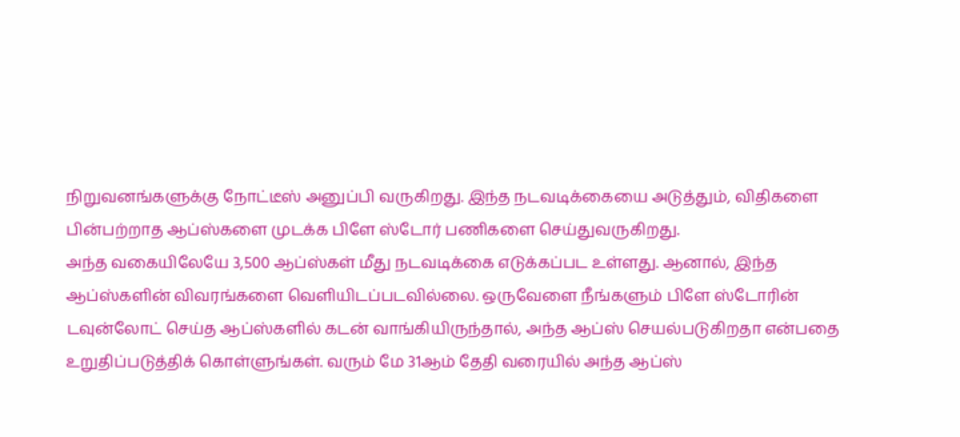நிறுவனங்களுக்கு நோட்டீஸ் அனுப்பி வருகிறது. இந்த நடவடிக்கையை அடுத்தும், விதிகளை பின்பற்றாத ஆப்ஸ்களை முடக்க பிளே ஸ்டோர் பணிகளை செய்துவருகிறது.
அந்த வகையிலேயே 3,500 ஆப்ஸ்கள் மீது நடவடிக்கை எடுக்கப்பட உள்ளது. ஆனால், இந்த ஆப்ஸ்களின் விவரங்களை வெளியிடப்படவில்லை. ஒருவேளை நீங்களும் பிளே ஸ்டோரின் டவுன்லோட் செய்த ஆப்ஸ்களில் கடன் வாங்கியிருந்தால், அந்த ஆப்ஸ் செயல்படுகிறதா என்பதை உறுதிப்படுத்திக் கொள்ளுங்கள். வரும் மே 31ஆம் தேதி வரையில் அந்த ஆப்ஸ்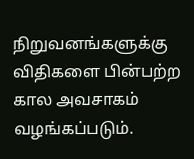நிறுவனங்களுக்கு விதிகளை பின்பற்ற கால அவசாகம் வழங்கப்படும்.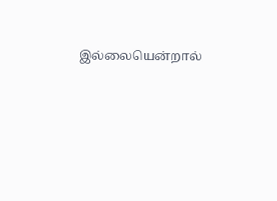இல்லையென்றால்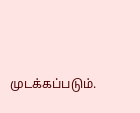முடக்கப்படும்.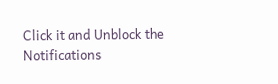Click it and Unblock the Notifications